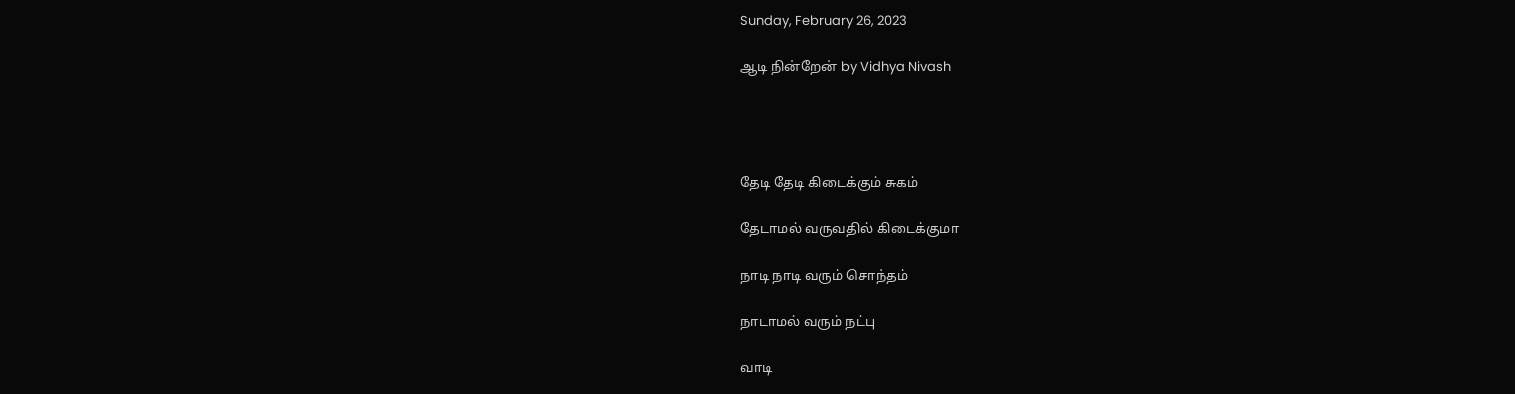Sunday, February 26, 2023

ஆடி நின்றேன் by Vidhya Nivash




தேடி தேடி கிடைக்கும் சுகம்

தேடாமல் வருவதில் கிடைக்குமா

நாடி நாடி வரும் சொந்தம்

நாடாமல் வரும் நட்பு

வாடி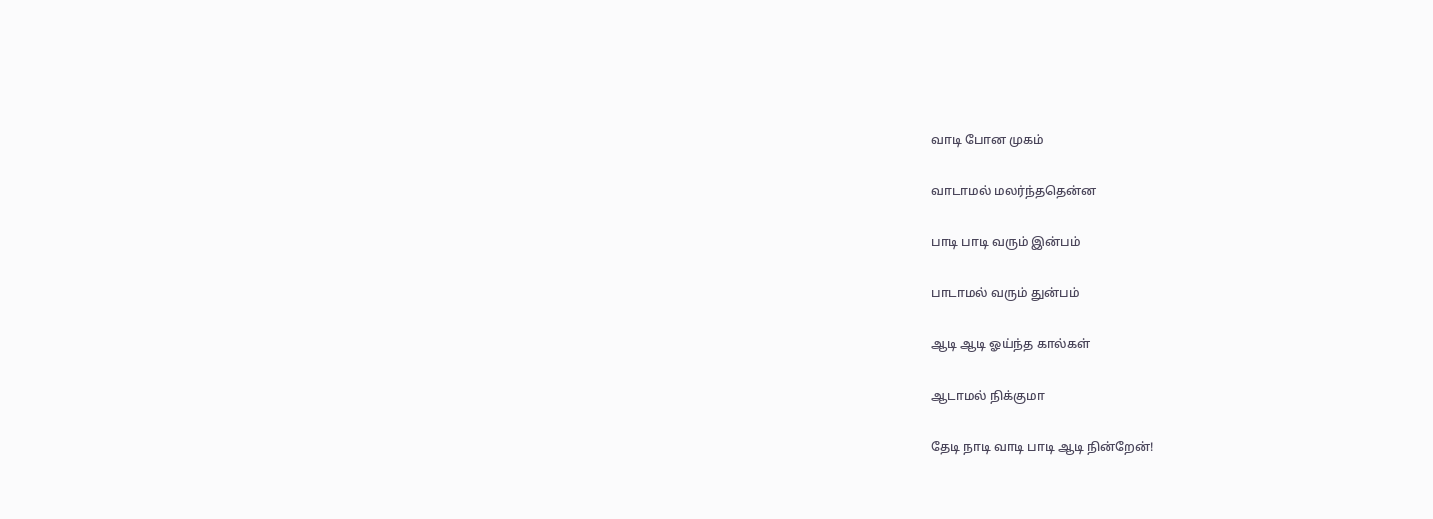வாடி போன முகம்

வாடாமல் மலர்ந்ததென்ன

பாடி பாடி வரும் இன்பம்

பாடாமல் வரும் துன்பம்

ஆடி ஆடி ஓய்ந்த கால்கள்

ஆடாமல் நிக்குமா

தேடி நாடி வாடி பாடி ஆடி நின்றேன்!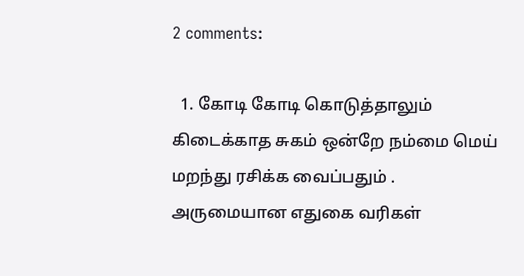2 comments:

  1. கோடி கோடி கொடுத்தாலும் கிடைக்காத சுகம் ஒன்றே நம்மை மெய் மறந்து ரசிக்க வைப்பதும் . அருமையான எதுகை வரிகள்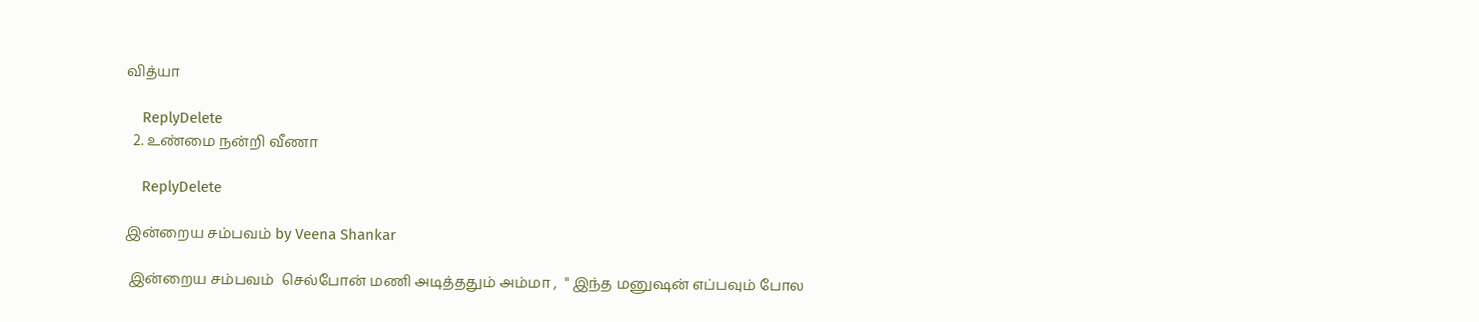வித்யா

    ReplyDelete
  2. உண்மை நன்றி வீணா

    ReplyDelete

இன்றைய சம்பவம் by Veena Shankar

 இன்றைய சம்பவம்  செல்போன் மணி அடித்ததும் அம்மா ,  " இந்த மனுஷன் எப்பவும் போல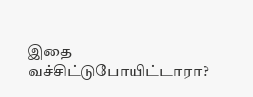இதை வச்சிட்டுபோயிட்டாரா?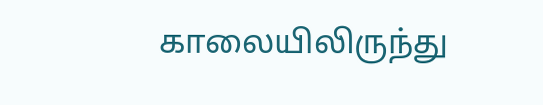காலையிலிருந்து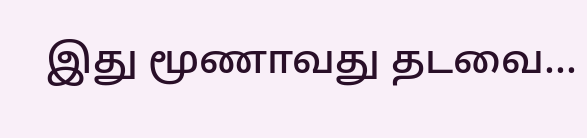இது மூணாவது தடவை...